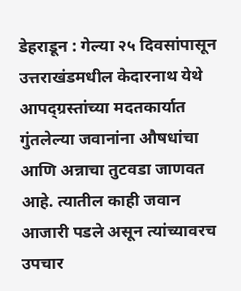डेहराडून : गेल्या २५ दिवसांपासून उत्तराखंडमधील केदारनाथ येथे आपद्ग्रस्तांच्या मदतकार्यात गुंतलेल्या जवानांना औषधांचा आणि अन्नाचा तुटवडा जाणवत आहे. त्यातील काही जवान आजारी पडले असून त्यांच्यावरच उपचार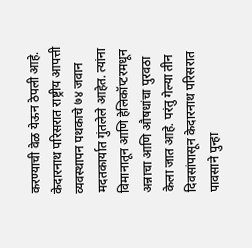करण्याची वेळ येऊन ठेपली आहे. केदारनाथ परिसरात राष्ट्रीय आपत्ती व्यवस्थापन पथकाचे ७४ जवान मदतकार्यात गुंतलेले आहेत. त्यांना विमानातून आणि हेलिकॉप्टरमधून अन्नाचा आणि औषधांचा पुरवठा केला जात आहे. परंतु गेल्या तीन दिवसांपासून केदारनाथ परिसरात पावसाने पुन्हा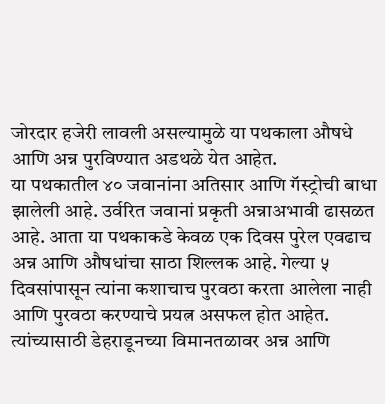जोरदार हजेरी लावली असल्यामुळे या पथकाला औषधे आणि अन्न पुरविण्यात अडथळे येत आहेत.
या पथकातील ४० जवानांना अतिसार आणि गॅस्ट्रोची बाधा झालेली आहे. उर्वरित जवानां प्रकृती अन्नाअभावी ढासळत आहे. आता या पथकाकडे केवळ एक दिवस पुरेल एवढाच अन्न आणि औषधांचा साठा शिल्लक आहे. गेल्या ५ दिवसांपासून त्यांना कशाचाच पुरवठा करता आलेला नाही आणि पुरवठा करण्याचे प्रयत्न असफल होत आहेत. त्यांच्यासाठी डेहराडूनच्या विमानतळावर अन्न आणि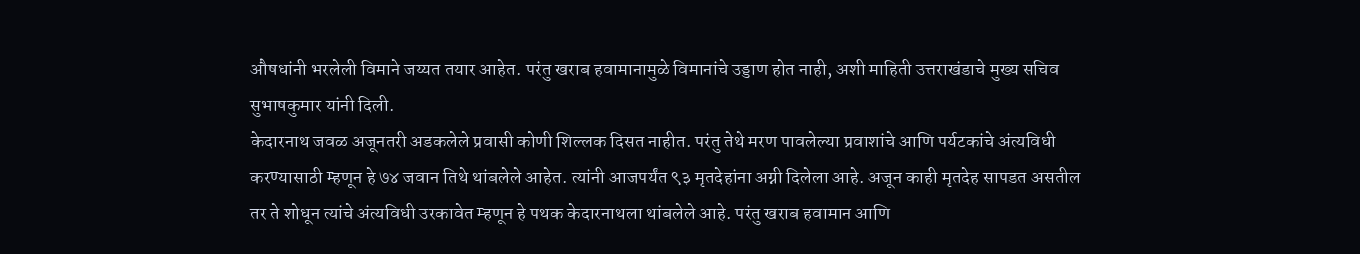औषधांनी भरलेली विमाने जय्यत तयार आहेत. परंतु खराब हवामानामुळे विमानांचे उड्डाण होत नाही, अशी माहिती उत्तराखंडाचे मुख्य सचिव सुभाषकुमार यांनी दिली.
केदारनाथ जवळ अजूनतरी अडकलेले प्रवासी कोणी शिल्लक दिसत नाहीत. परंतु तेथे मरण पावलेल्या प्रवाशांचे आणि पर्यटकांचे अंत्यविधी करण्यासाठी म्हणून हे ७४ जवान तिथे थांबलेले आहेत. त्यांनी आजपर्यंत ९३ मृतदेहांना अग्नी दिलेला आहे. अजून काही मृतदेह सापडत असतील तर ते शोधून त्यांचे अंत्यविधी उरकावेत म्हणून हे पथक केदारनाथला थांबलेले आहे. परंतु खराब हवामान आणि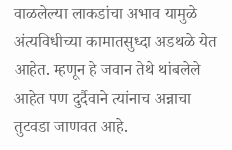वाळलेल्या लाकडांचा अभाव यामुळे अंत्यविधीच्या कामातसुध्दा अडथळे येत आहेत. म्हणून हे जवान तेथे थांबलेले आहेत पण दुर्दैवाने त्यांनाच अन्नाचा तुटवडा जाणवत आहे.